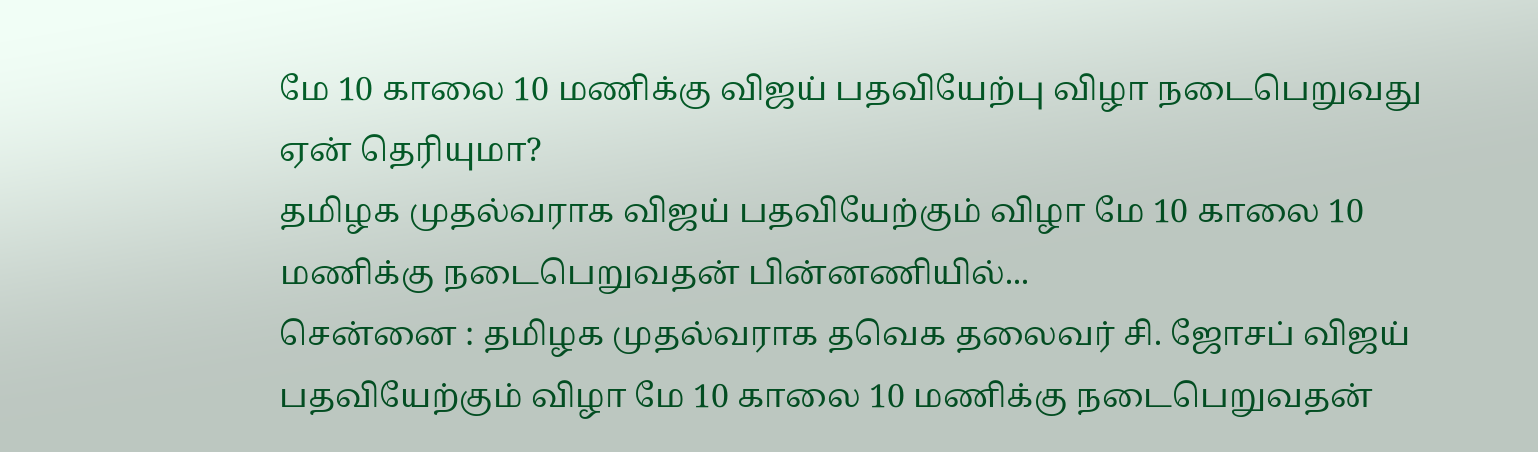மே 10 காலை 10 மணிக்கு விஜய் பதவியேற்பு விழா நடைபெறுவது ஏன் தெரியுமா?
தமிழக முதல்வராக விஜய் பதவியேற்கும் விழா மே 10 காலை 10 மணிக்கு நடைபெறுவதன் பின்னணியில்...
சென்னை : தமிழக முதல்வராக தவெக தலைவர் சி. ஜோசப் விஜய் பதவியேற்கும் விழா மே 10 காலை 10 மணிக்கு நடைபெறுவதன்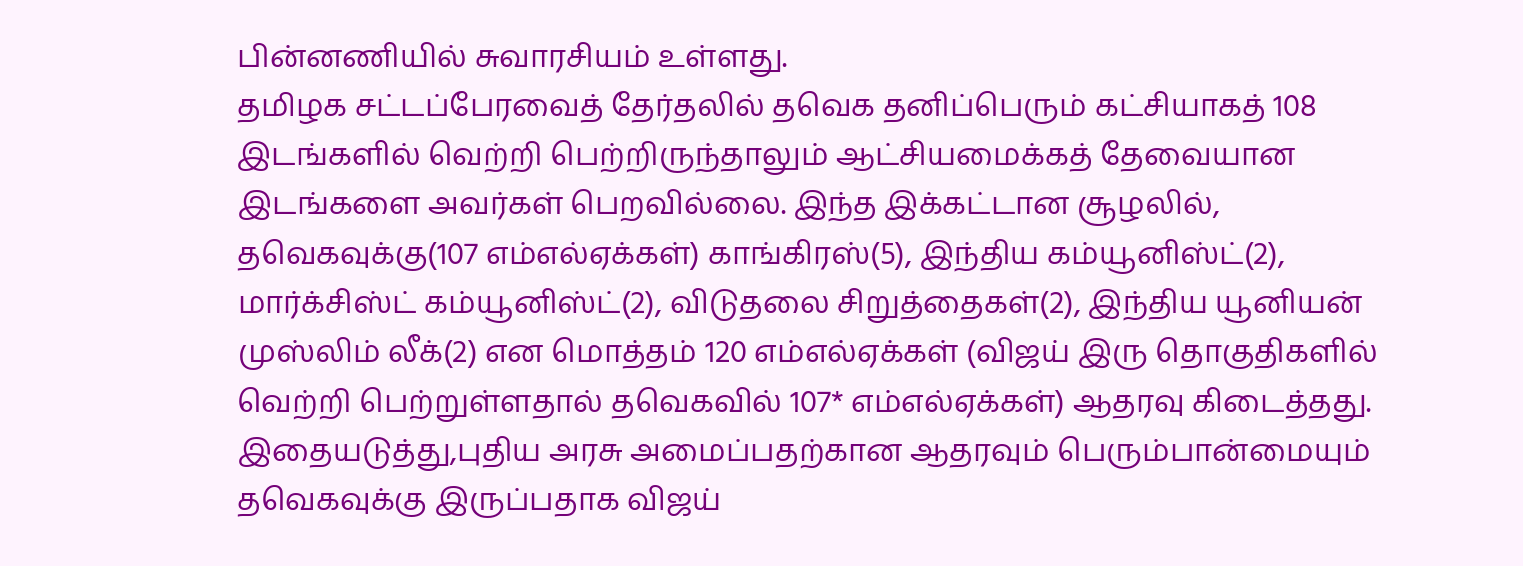பின்னணியில் சுவாரசியம் உள்ளது.
தமிழக சட்டப்பேரவைத் தேர்தலில் தவெக தனிப்பெரும் கட்சியாகத் 108 இடங்களில் வெற்றி பெற்றிருந்தாலும் ஆட்சியமைக்கத் தேவையான இடங்களை அவர்கள் பெறவில்லை. இந்த இக்கட்டான சூழலில், தவெகவுக்கு(107 எம்எல்ஏக்கள்) காங்கிரஸ்(5), இந்திய கம்யூனிஸ்ட்(2), மார்க்சிஸ்ட் கம்யூனிஸ்ட்(2), விடுதலை சிறுத்தைகள்(2), இந்திய யூனியன் முஸ்லிம் லீக்(2) என மொத்தம் 120 எம்எல்ஏக்கள் (விஜய் இரு தொகுதிகளில் வெற்றி பெற்றுள்ளதால் தவெகவில் 107* எம்எல்ஏக்கள்) ஆதரவு கிடைத்தது.
இதையடுத்து,புதிய அரசு அமைப்பதற்கான ஆதரவும் பெரும்பான்மையும் தவெகவுக்கு இருப்பதாக விஜய்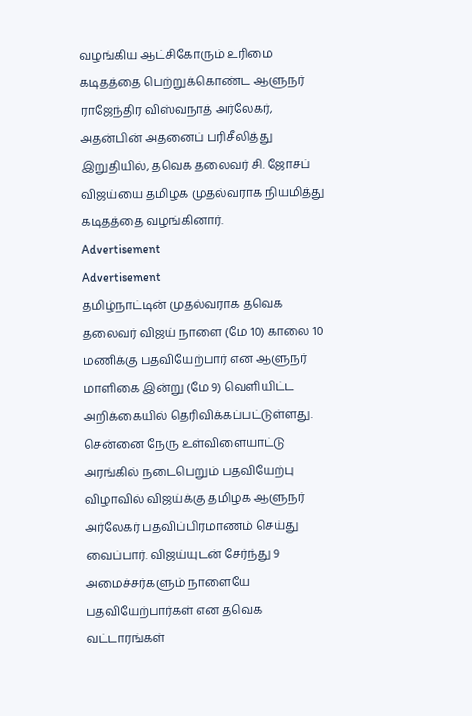வழங்கிய ஆட்சிகோரும் உரிமை கடிதத்தை பெற்றுக்கொண்ட ஆளுநர் ராஜேந்திர விஸ்வநாத் அர்லேகர், அதன்பின் அதனைப் பரிசீலித்து இறுதியில், தவெக தலைவர் சி. ஜோசப் விஜய்யை தமிழக முதல்வராக நியமித்து கடிதத்தை வழங்கினார்.
Advertisement
Advertisement
தமிழ்நாட்டின் முதல்வராக தவெக தலைவர் விஜய் நாளை (மே 10) காலை 10 மணிக்கு பதவியேற்பார் என ஆளுநர் மாளிகை இன்று (மே 9) வெளியிட்ட அறிக்கையில் தெரிவிக்கப்பட்டுள்ளது. சென்னை நேரு உள்விளையாட்டு அரங்கில் நடைபெறும் பதவியேற்பு விழாவில் விஜய்க்கு தமிழக ஆளுநர் அர்லேகர் பதவிப்பிரமாணம் செய்து வைப்பார். விஜய்யுடன் சேர்ந்து 9 அமைச்சர்களும் நாளையே பதவியேற்பார்கள் என தவெக வட்டாரங்கள்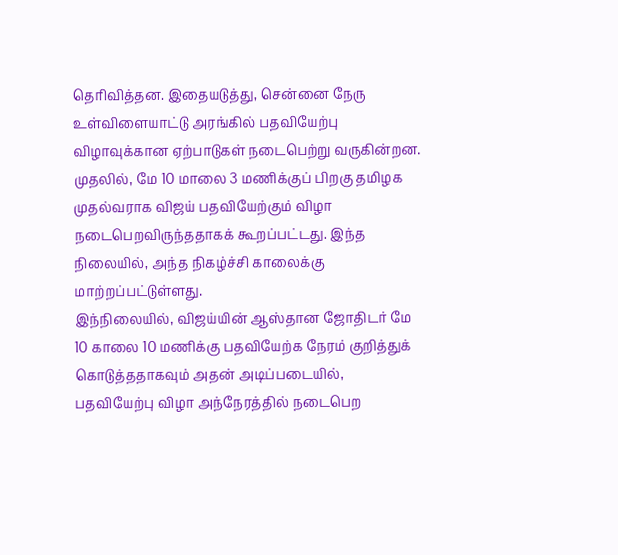தெரிவித்தன. இதையடுத்து, சென்னை நேரு உள்விளையாட்டு அரங்கில் பதவியேற்பு விழாவுக்கான ஏற்பாடுகள் நடைபெற்று வருகின்றன.
முதலில், மே 10 மாலை 3 மணிக்குப் பிறகு தமிழக முதல்வராக விஜய் பதவியேற்கும் விழா நடைபெறவிருந்ததாகக் கூறப்பட்டது. இந்த நிலையில், அந்த நிகழ்ச்சி காலைக்கு மாற்றப்பட்டுள்ளது.
இந்நிலையில், விஜய்யின் ஆஸ்தான ஜோதிடர் மே 10 காலை 10 மணிக்கு பதவியேற்க நேரம் குறித்துக் கொடுத்ததாகவும் அதன் அடிப்படையில், பதவியேற்பு விழா அந்நேரத்தில் நடைபெற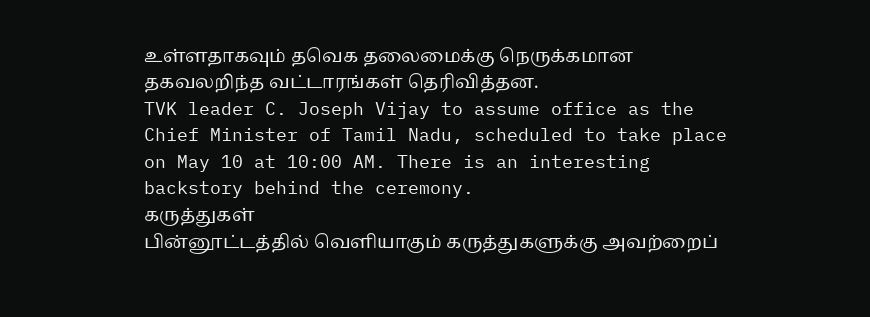உள்ளதாகவும் தவெக தலைமைக்கு நெருக்கமான தகவலறிந்த வட்டாரங்கள் தெரிவித்தன.
TVK leader C. Joseph Vijay to assume office as the Chief Minister of Tamil Nadu, scheduled to take place on May 10 at 10:00 AM. There is an interesting backstory behind the ceremony.
கருத்துகள்
பின்னூட்டத்தில் வெளியாகும் கருத்துகளுக்கு அவற்றைப்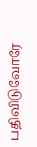பதிவிடுவோரே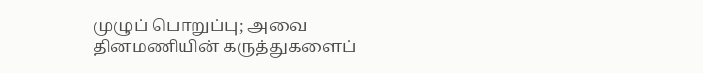முழுப் பொறுப்பு; அவை தினமணியின் கருத்துகளைப்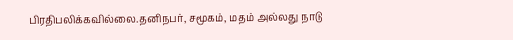பிரதிபலிக்கவில்லை.தனிநபர், சமூகம், மதம் அல்லது நாடு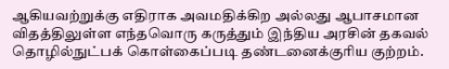ஆகியவற்றுக்கு எதிராக அவமதிக்கிற அல்லது ஆபாசமான விதத்திலுள்ள எந்தவொரு கருத்தும் இந்திய அரசின் தகவல் தொழில்நுட்பக் கொள்கைப்படி தண்டனைக்குரிய குற்றம்.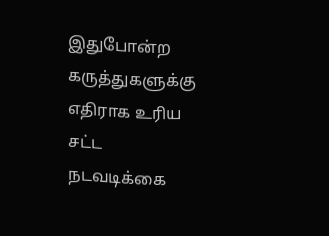இதுபோன்ற கருத்துகளுக்கு எதிராக உரிய சட்ட நடவடிக்கை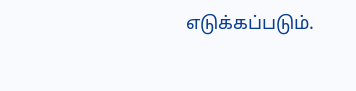எடுக்கப்படும்.